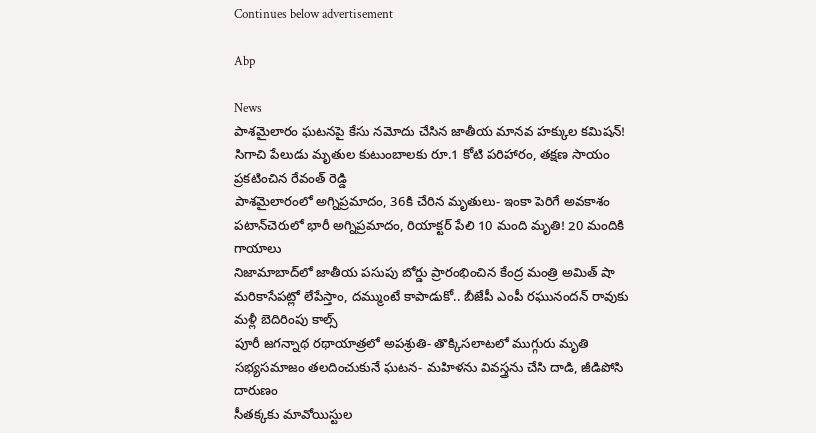Continues below advertisement

Abp

News
పాశమైలారం ఘటనపై కేసు నమోదు చేసిన జాతీయ మానవ హక్కుల కమిషన్!
సిగాచి పేలుడు మృతుల కుటుంబాలకు రూ.1 కోటి పరిహారం, తక్షణ సాయం ప్రకటించిన రేవంత్ రెడ్డి
పాశమైలారంలో అగ్నిప్రమాదం, 36కి చేరిన మృతులు- ఇంకా పెరిగే అవకాశం
పటాన్‌చెరులో భారీ అగ్నిప్రమాదం, రియాక్టర్ పేలి 10 మంది మృతి! 20 మందికి గాయాలు
నిజామాబాద్‌లో జాతీయ పసుపు బోర్డు ప్రారంభించిన కేంద్ర మంత్రి అమిత్ షా
మరికాసేపట్లో లేపేస్తాం, దమ్ముంటే కాపాడుకో.. బీజేపీ ఎంపీ రఘునందన్ రావుకు మళ్లీ బెదిరింపు కాల్స్
పూరీ జగన్నాథ రథాయాత్రలో అపశ్రుతి- తొక్కిసలాటలో ముగ్గురు మృతి
సభ్యసమాజం తలదించుకునే ఘటన- మహిళను వివస్త్రను చేసి దాడి, జీడిపోసి దారుణం
సీతక్కకు మావోయిస్టుల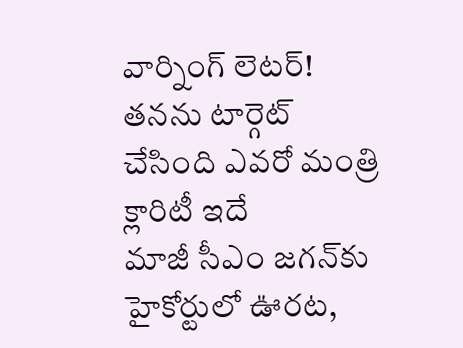వార్నింగ్ లెటర్! తనను టార్గెట్ చేసింది ఎవరో మంత్రి క్లారిటీ ఇదే
మాజీ సీఎం జగన్‌కు హైకోర్టులో ఊరట,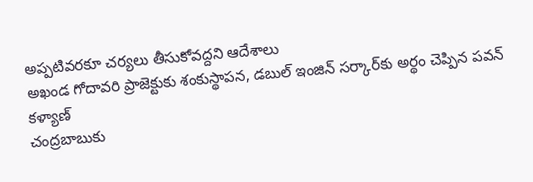అప్పటివరకూ చర్యలు తీసుకోవద్దని ఆదేశాలు
అఖండ గోదావరి ప్రాజెక్టుకు శంకుస్థాపన, డబుల్ ఇంజిన్ సర్కార్‌కు అర్థం చెప్పిన పవన్ కళ్యాణ్
చంద్రబాబుకు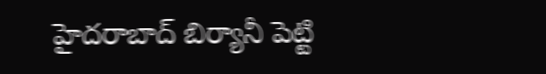హైదరాబాద్ బిర్యానీ పెట్టి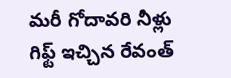మరీ గోదావరి నీళ్లు గిఫ్ట్ ఇచ్చిన రేవంత్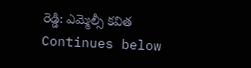రెడ్డి: ఎమ్మెల్సీ కవిత
Continues below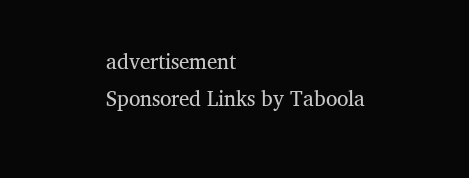advertisement
Sponsored Links by Taboola